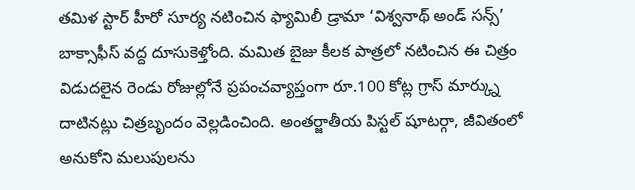తమిళ స్టార్ హీరో సూర్య నటించిన ఫ్యామిలీ డ్రామా ‘విశ్వనాథ్ అండ్ సన్స్’ బాక్సాఫీస్ వద్ద దూసుకెళ్తోంది. మమిత బైజు కీలక పాత్రలో నటించిన ఈ చిత్రం విడుదలైన రెండు రోజుల్లోనే ప్రపంచవ్యాప్తంగా రూ.100 కోట్ల గ్రాస్ మార్క్ను దాటినట్లు చిత్రబృందం వెల్లడించింది. అంతర్జాతీయ పిస్టల్ షూటర్గా, జీవితంలో అనుకోని మలుపులను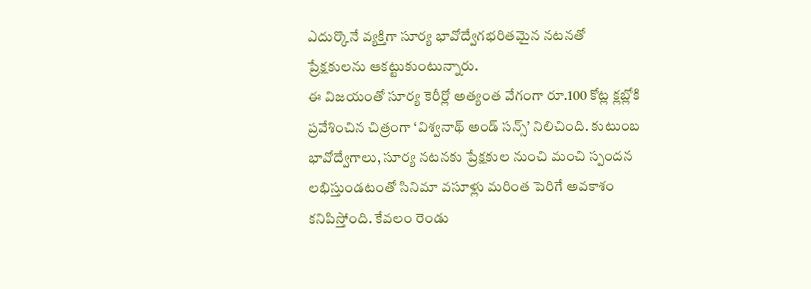ఎదుర్కొనే వ్యక్తిగా సూర్య భావోద్వేగభరితమైన నటనతో ప్రేక్షకులను ఆకట్టుకుంటున్నారు.
ఈ విజయంతో సూర్య కెరీర్లో అత్యంత వేగంగా రూ.100 కోట్ల క్లబ్లోకి ప్రవేశించిన చిత్రంగా ‘విశ్వనాథ్ అండ్ సన్స్’ నిలిచింది. కుటుంబ భావోద్వేగాలు, సూర్య నటనకు ప్రేక్షకుల నుంచి మంచి స్పందన లభిస్తుండటంతో సినిమా వసూళ్లు మరింత పెరిగే అవకాశం కనిపిస్తోంది. కేవలం రెండు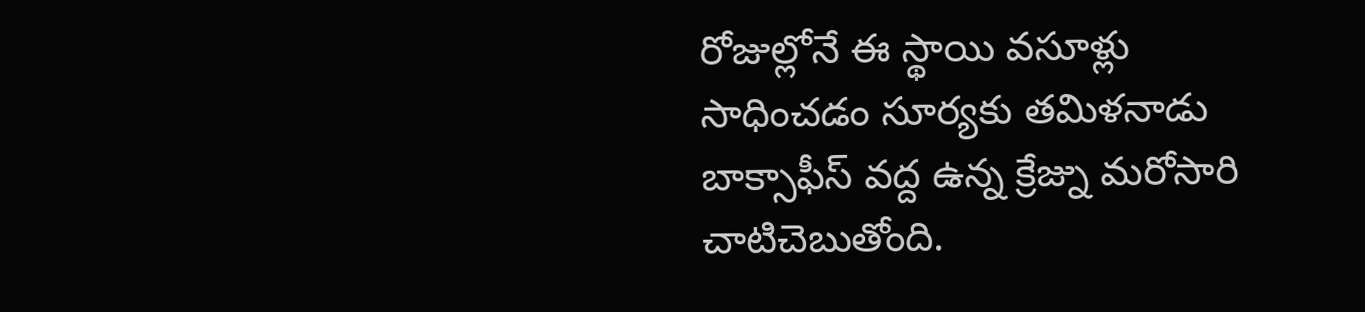రోజుల్లోనే ఈ స్థాయి వసూళ్లు సాధించడం సూర్యకు తమిళనాడు బాక్సాఫీస్ వద్ద ఉన్న క్రేజ్ను మరోసారి చాటిచెబుతోంది.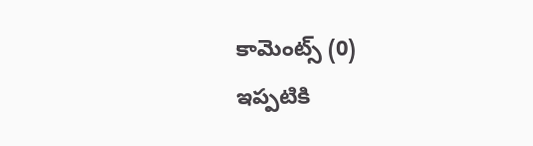కామెంట్స్ (0)
ఇప్పటికి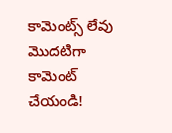కామెంట్స్ లేవు
మొదటిగా కామెంట్ చేయండి!